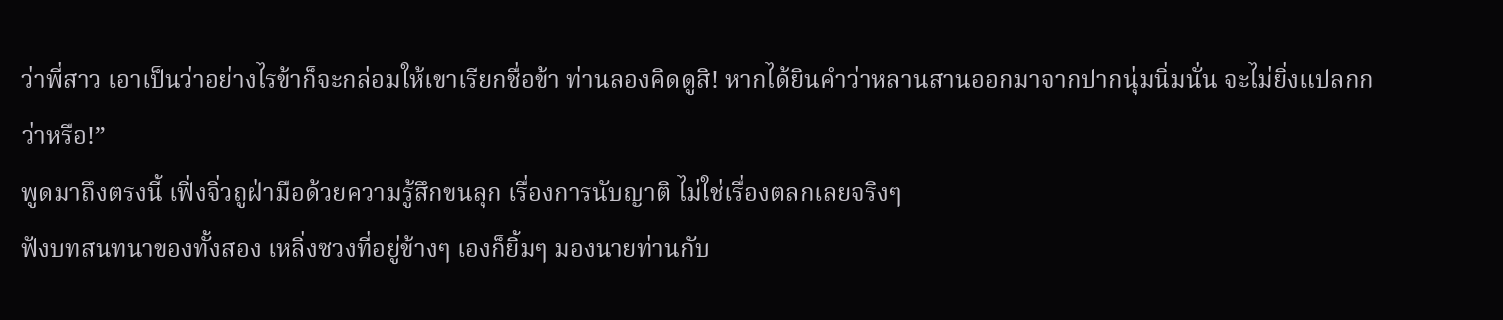ว่าพี่สาว เอาเป็นว่าอย่างไรข้าก็จะกล่อมให้เขาเรียกชื่อข้า ท่านลองคิดดูสิ! หากได้ยินคำว่าหลานสานออกมาจากปากนุ่มนิ่มนั่น จะไม่ยิ่งแปลกกว่าหรือ!”
พูดมาถึงตรงนี้ เฟิ่งจิ่วถูฝ่ามือด้วยความรู้สึกขนลุก เรื่องการนับญาติ ไม่ใช่เรื่องตลกเลยจริงๆ
ฟังบทสนทนาของทั้งสอง เหลิ่งซวงที่อยู่ข้างๆ เองก็ยิ้มๆ มองนายท่านกับ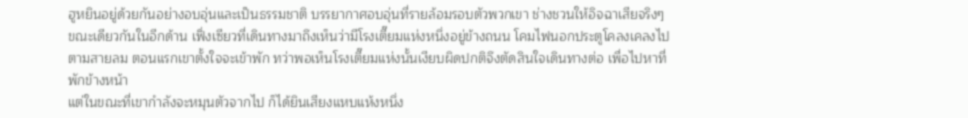ฮูหยินอยู่ด้วยกันอย่างอบอุ่นและเป็นธรรมชาติ บรรยากาศอบอุ่นที่รายล้อมรอบตัวพวกเขา ช่างชวนให้อิจฉาเสียจริงๆ
ขณะเดียวกันในอีกด้าน เฟิ่งเซียวที่เดินทางมาถึงเห็นว่ามีโรงเตี๊ยมแห่งหนึ่งอยู่ข้างถนน โคมไฟนอกประตูโคลงเคลงไปตามสายลม ตอนแรกเขาตั้งใจจะเข้าพัก ทว่าพอเห็นโรงเตี๊ยมแห่งนั้นเงียบผิดปกติจึงตัดสินใจเดินทางต่อ เพื่อไปหาที่พักข้างหน้า
แต่ในขณะที่เขากำลังจะหมุนตัวจากไป ก็ได้ยินเสียงแหบแห้งหนึ่ง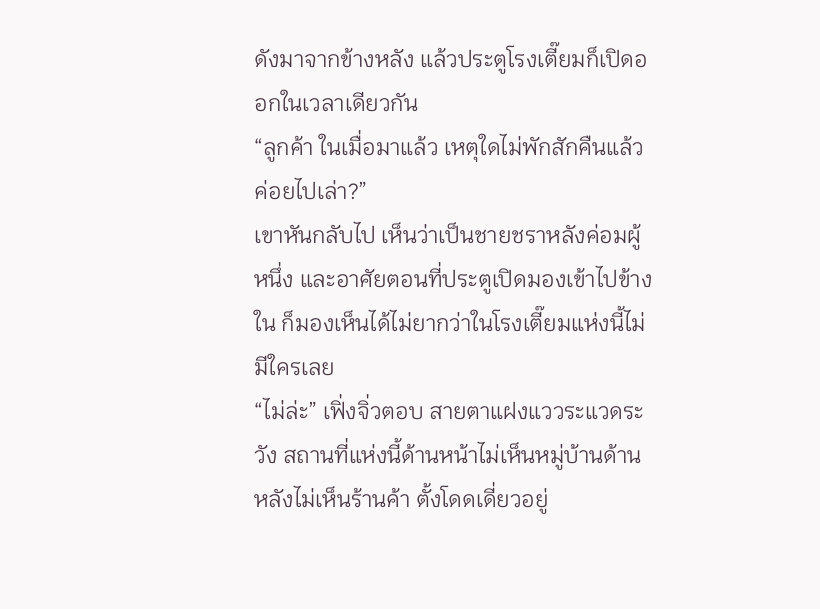ดังมาจากข้างหลัง แล้วประตูโรงเตี๊ยมก็เปิดออกในเวลาเดียวกัน
“ลูกค้า ในเมื่อมาแล้ว เหตุใดไม่พักสักคืนแล้วค่อยไปเล่า?”
เขาหันกลับไป เห็นว่าเป็นชายชราหลังค่อมผู้หนึ่ง และอาศัยตอนที่ประตูเปิดมองเข้าไปข้างใน ก็มองเห็นได้ไม่ยากว่าในโรงเตี๊ยมแห่งนี้ไม่มีใครเลย
“ไม่ล่ะ” เฟิ่งจิ่วตอบ สายตาแฝงแววระแวดระวัง สถานที่แห่งนี้ด้านหน้าไม่เห็นหมู่บ้านด้านหลังไม่เห็นร้านค้า ตั้งโดดเดี่ยวอยู่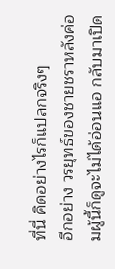ที่นี่ คิดอย่างไรก็แปลกจริงๆ
อีกอย่าง วรยุทธ์ของชายชราหลังค่อมผู้นี้ก็ดูจะไม่ได้อ่อนแอ กลับมาเปิด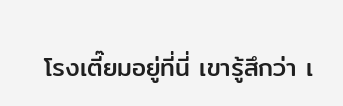โรงเตี๊ยมอยู่ที่นี่ เขารู้สึกว่า เ